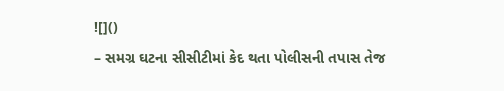![]()
– સમગ્ર ઘટના સીસીટીમાં કેદ થતા પોલીસની તપાસ તેજ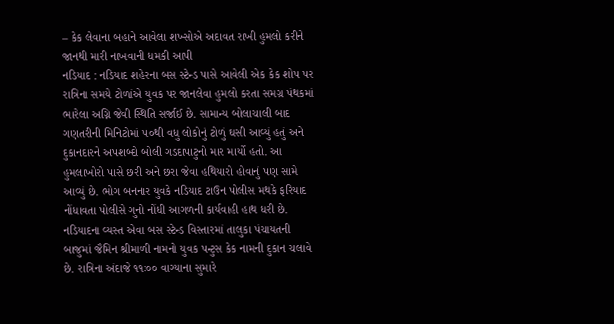– કેક લેવાના બહાને આવેલા શખ્સોએ અદાવત રાખી હુમલો કરીને જાનથી મારી નાખવાની ધમકી આપી
નડિયાદ : નડિયાદ શહેરના બસ સ્ટેન્ડ પાસે આવેલી એક કેક શોપ પર રાત્રિના સમયે ટોળાંએ યુવક પર જાનલેવા હુમલો કરતા સમગ્ર પંથકમાં ભારેલા અગ્નિ જેવી સ્થિતિ સર્જાઈ છે. સામાન્ય બોલાચાલી બાદ ગણતરીની મિનિટોમાં ૫૦થી વધુ લોકોનું ટોળું ઘસી આવ્યું હતું અને દુકાનદારને અપશબ્દો બોલી ગડદાપાટુનો માર માર્યો હતો. આ હુમલાખોરો પાસે છરી અને છરા જેવા હથિયારો હોવાનું પણ સામે આવ્યું છે. ભોગ બનનાર યુવકે નડિયાદ ટાઉન પોલીસ મથકે ફરિયાદ નોંધાવતા પોલીસે ગુનો નોંધી આગળની કાર્યવાહી હાથ ધરી છે.
નડિયાદના વ્યસ્ત એવા બસ સ્ટેન્ડ વિસ્તારમાં તાલુકા પંચાયતની બાજુમાં જૈમિન શ્રીમાળી નામનો યુવક પન્ટુસ કેક નામની દુકાન ચલાવે છે. રાત્રિના અંદાજે ૧૧ઃ૦૦ વાગ્યાના સુમારે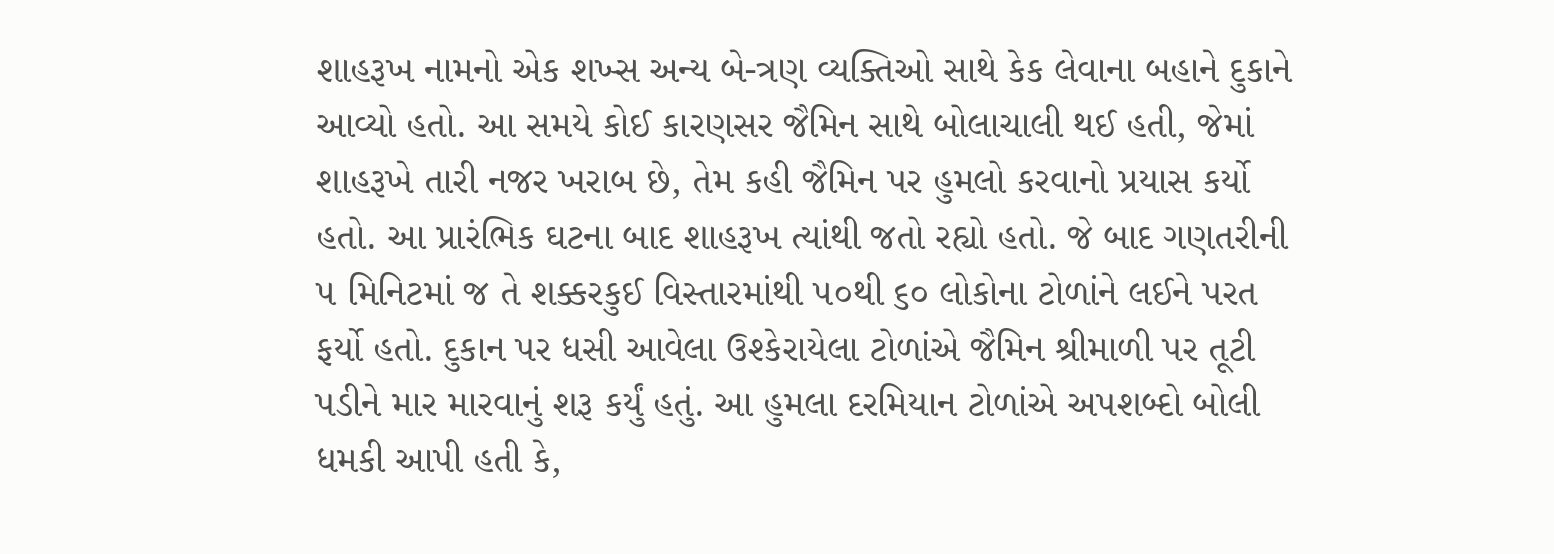શાહરૂખ નામનો એક શખ્સ અન્ય બે-ત્રણ વ્યક્તિઓ સાથે કેક લેવાના બહાને દુકાને આવ્યો હતો. આ સમયે કોઈ કારણસર જૈમિન સાથે બોલાચાલી થઈ હતી, જેમાં શાહરૂખે તારી નજર ખરાબ છે, તેમ કહી જૈમિન પર હુમલો કરવાનો પ્રયાસ કર્યો હતો. આ પ્રારંભિક ઘટના બાદ શાહરૂખ ત્યાંથી જતો રહ્યો હતો. જે બાદ ગણતરીની ૫ મિનિટમાં જ તે શક્કરકુઈ વિસ્તારમાંથી ૫૦થી ૬૦ લોકોના ટોળાંને લઈને પરત ફર્યો હતો. દુકાન પર ધસી આવેલા ઉશ્કેરાયેલા ટોળાંએ જૈમિન શ્રીમાળી પર તૂટી પડીને માર મારવાનું શરૂ કર્યું હતું. આ હુમલા દરમિયાન ટોળાંએ અપશબ્દો બોલી ધમકી આપી હતી કે,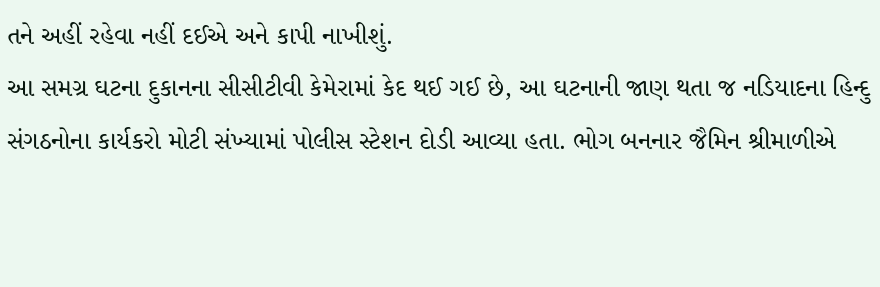તને અહીં રહેવા નહીં દઈએ અને કાપી નાખીશું.
આ સમગ્ર ઘટના દુકાનના સીસીટીવી કેમેરામાં કેદ થઈ ગઈ છે, આ ઘટનાની જાણ થતા જ નડિયાદના હિન્દુ સંગઠનોના કાર્યકરો મોટી સંખ્યામાં પોલીસ સ્ટેશન દોડી આવ્યા હતા. ભોગ બનનાર જૈમિન શ્રીમાળીએ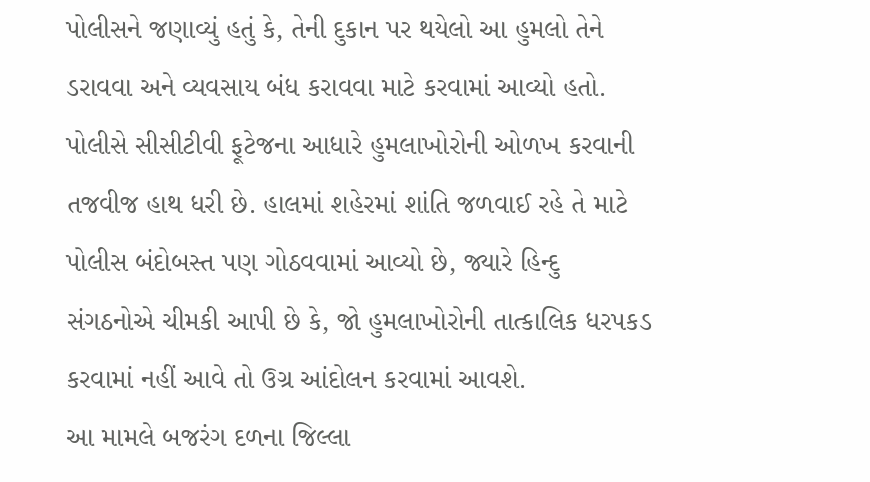પોલીસને જણાવ્યું હતું કે, તેની દુકાન પર થયેલો આ હુમલો તેને ડરાવવા અને વ્યવસાય બંધ કરાવવા માટે કરવામાં આવ્યો હતો. પોલીસે સીસીટીવી ફૂટેજના આધારે હુમલાખોરોની ઓળખ કરવાની તજવીજ હાથ ધરી છે. હાલમાં શહેરમાં શાંતિ જળવાઈ રહે તે માટે પોલીસ બંદોબસ્ત પણ ગોઠવવામાં આવ્યો છે, જ્યારે હિન્દુ સંગઠનોએ ચીમકી આપી છે કે, જો હુમલાખોરોની તાત્કાલિક ધરપકડ કરવામાં નહીં આવે તો ઉગ્ર આંદોલન કરવામાં આવશે.
આ મામલે બજરંગ દળના જિલ્લા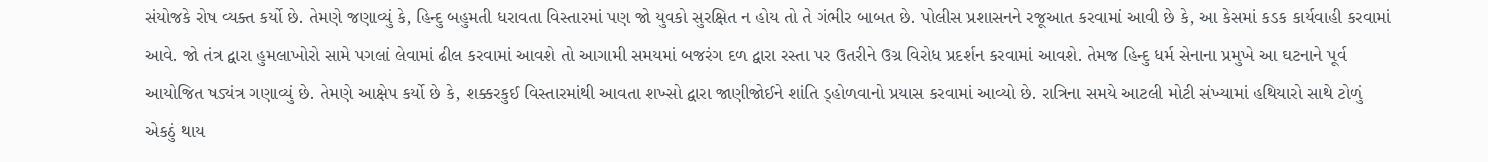સંયોજકે રોષ વ્યક્ત કર્યો છે. તેમણે જણાવ્યું કે, હિન્દુ બહુમતી ધરાવતા વિસ્તારમાં પણ જો યુવકો સુરક્ષિત ન હોય તો તે ગંભીર બાબત છે. પોલીસ પ્રશાસનને રજૂઆત કરવામાં આવી છે કે, આ કેસમાં કડક કાર્યવાહી કરવામાં આવે. જો તંત્ર દ્વારા હુમલાખોરો સામે પગલાં લેવામાં ઢીલ કરવામાં આવશે તો આગામી સમયમાં બજરંગ દળ દ્વારા રસ્તા પર ઉતરીને ઉગ્ર વિરોધ પ્રદર્શન કરવામાં આવશે. તેમજ હિન્દુ ધર્મ સેનાના પ્રમુખે આ ઘટનાને પૂર્વ આયોજિત ષડ્યંત્ર ગણાવ્યું છે. તેમણે આક્ષેપ કર્યો છે કે, શક્કરકુઈ વિસ્તારમાંથી આવતા શખ્સો દ્વારા જાણીજોઈને શાંતિ ડ્હોળવાનો પ્રયાસ કરવામાં આવ્યો છે. રાત્રિના સમયે આટલી મોટી સંખ્યામાં હથિયારો સાથે ટોળું એકઠું થાય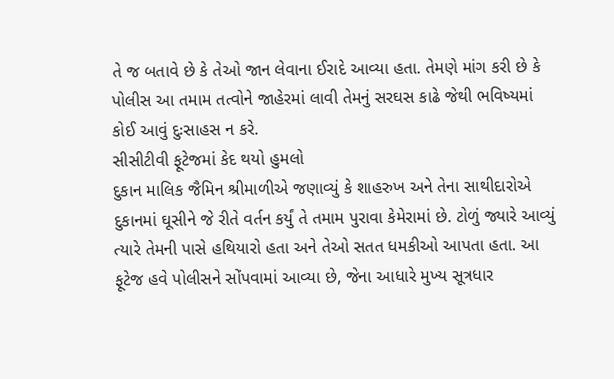તે જ બતાવે છે કે તેઓ જાન લેવાના ઈરાદે આવ્યા હતા. તેમણે માંગ કરી છે કે પોલીસ આ તમામ તત્વોને જાહેરમાં લાવી તેમનું સરઘસ કાઢે જેથી ભવિષ્યમાં કોઈ આવું દુઃસાહસ ન કરે.
સીસીટીવી ફૂટેજમાં કેદ થયો હુમલો
દુકાન માલિક જૈમિન શ્રીમાળીએ જણાવ્યું કે શાહરુખ અને તેના સાથીદારોએ દુકાનમાં ઘૂસીને જે રીતે વર્તન કર્યું તે તમામ પુરાવા કેમેરામાં છે. ટોળું જ્યારે આવ્યું ત્યારે તેમની પાસે હથિયારો હતા અને તેઓ સતત ધમકીઓ આપતા હતા. આ ફૂટેજ હવે પોલીસને સોંપવામાં આવ્યા છે, જેના આધારે મુખ્ય સૂત્રધાર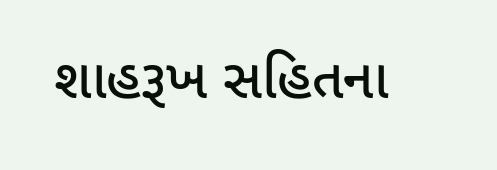શાહરૂખ સહિતના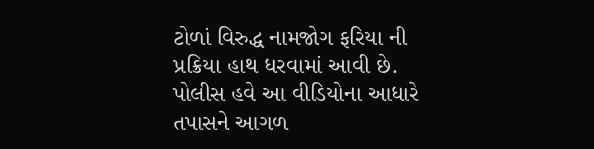ટોળાં વિરુદ્ધ નામજોગ ફરિયા ની પ્રક્રિયા હાથ ધરવામાં આવી છે. પોલીસ હવે આ વીડિયોના આધારે તપાસને આગળ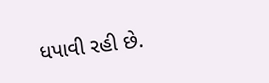ધપાવી રહી છે.